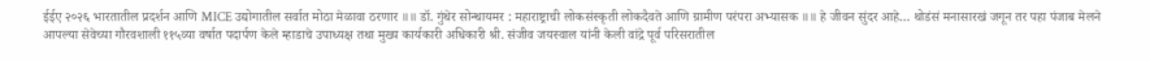ईईए २०२६ भारतातील प्रदर्शन आणि MICE उद्योगातील सर्वात मोठा मेळावा ठरणार ॥॥ डॉ. गुंथेर सोन्थायमर : महाराष्ट्राची लोकसंस्कृती लोकदैवते आणि ग्रामीण परंपरा अभ्यासक ॥॥ हे जीवन सुंदर आहे… थोडंसं मनासारखं जगून तर पहा पंजाब मेलने आपल्या सेवेच्या गौरवशाली ११५व्या वर्षात पदार्पण केले म्हाडाचे उपाध्यक्ष तथा मुख्य कार्यकारी अधिकारी श्री. संजीव जयस्वाल यांनी केली वांद्रे पूर्व परिसरातील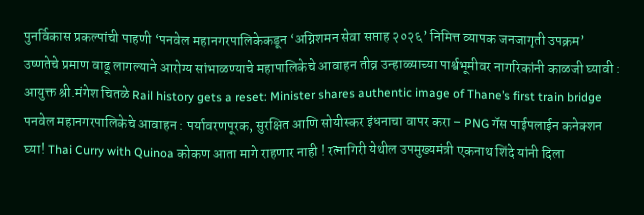पुनर्विकास प्रकल्पांची पाहणी ‘पनवेल महानगरपालिकेकडून ‘अग्निशमन सेवा सप्ताह २०२६’ निमित्त व्यापक जनजागृती उपक्रम’ उष्णतेचे प्रमाण वाढू लागल्याने आरोग्य सांभाळण्याचे महापालिकेचे आवाहन तीव्र उन्हाळ्याच्या पार्श्वभूमीवर नागरिकांनी काळजी घ्यावी : आयुक्त श्री.मंगेश चितळे Rail history gets a reset: Minister shares authentic image of Thane’s first train bridge पनवेल महानगरपालिकेचे आवाहन : पर्यावरणपूरक, सुरक्षित आणि सोयीस्कर इंधनाचा वापर करा – PNG गॅस पाईपलाईन कनेक्शन घ्या! Thai Curry with Quinoa कोकण आता मागे राहणार नाही ! रत्नागिरी येथील उपमुख्यमंत्री एकनाथ शिंदे यांनी दिला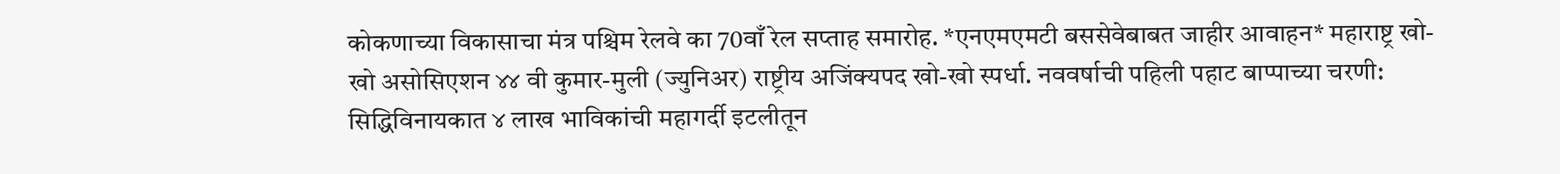कोकणाच्या विकासाचा मंत्र पश्चिम रेलवे का 70वाँ रेल सप्ताह समारोह. *एनएमएमटी बससेवेबाबत जाहीर आवाहन* महाराष्ट्र खो-खो असोसिएशन ४४ वी कुमार-मुली (ज्युनिअर) राष्ट्रीय अजिंक्यपद खो-खो स्पर्धा. नववर्षाची पहिली पहाट बाप्पाच्या चरणी: सिद्धिविनायकात ४ लाख भाविकांची महागर्दी इटलीतून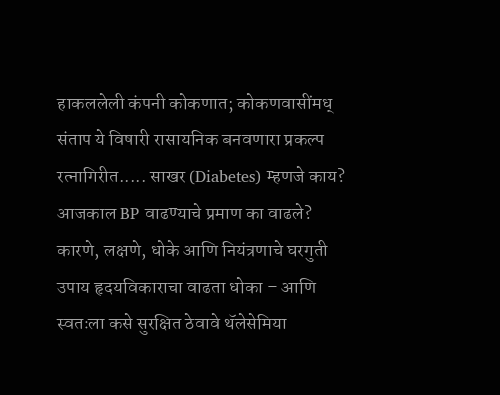हाकललेली कंपनी कोकणात; कोकणवासींमध् संताप ये विषारी रासायनिक बनवणारा प्रकल्प रत्नागिरीत..... साखर (Diabetes) म्हणजे काय? आजकाल BP वाढण्याचे प्रमाण का वाढले? कारणे, लक्षणे, धोके आणि नियंत्रणाचे घरगुती उपाय हृदयविकाराचा वाढता धोका – आणि स्वतःला कसे सुरक्षित ठेवावे थॅलेसेमिया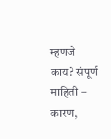म्हणजे काय? संपूर्ण माहिती – कारण,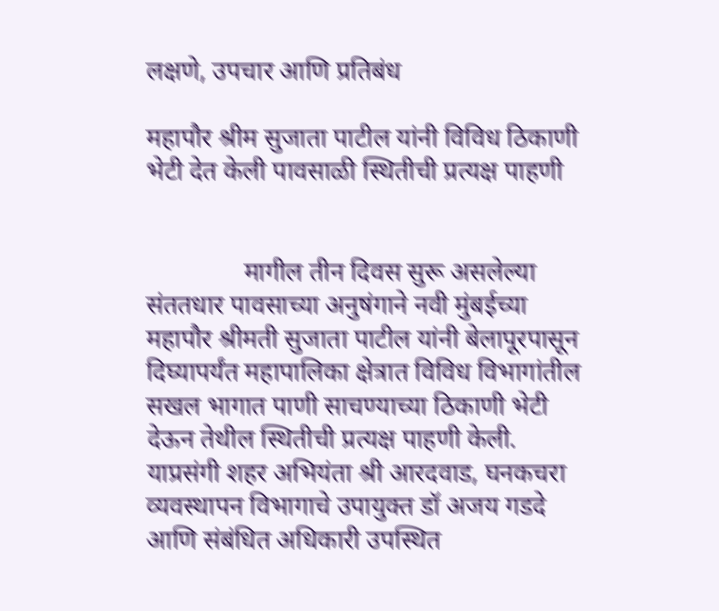लक्षणे, उपचार आणि प्रतिबंध

महापौर श्रीम सुजाता पाटील यांनी विविध ठिकाणी भेटी देत केली पावसाळी स्थितीची प्रत्यक्ष पाहणी


               मागील तीन दिवस सुरू असलेल्या संततधार पावसाच्या अनुषंगाने नवी मुंबईच्या महापौर श्रीमती सुजाता पाटील यांनी बेलापूरपासून दिघ्यापर्यंत महापालिका क्षेत्रात विविध विभागांतील सखल भागात पाणी साचण्याच्या ठिकाणी भेटी देऊन तेथील स्थितीची प्रत्यक्ष पाहणी केली. याप्रसंगी शहर अभियंता श्री आरदवाड, घनकचरा व्यवस्थापन विभागाचे उपायुक्त डॉ अजय गडदे आणि संबंधित अधिकारी उपस्थित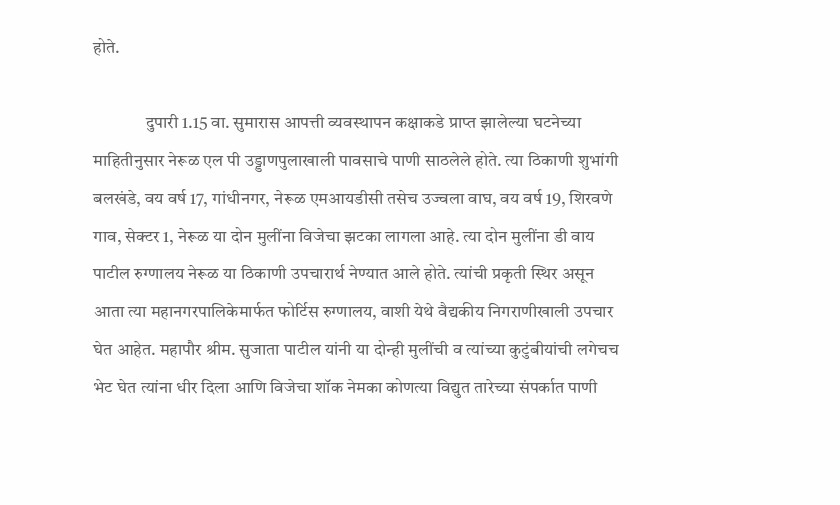होते.

               दुपारी 1.15 वा. सुमारास आपत्ती व्यवस्थापन कक्षाकडे प्राप्त झालेल्या घटनेच्या माहितीनुसार नेरूळ एल पी उड्डाणपुलाखाली पावसाचे पाणी साठलेले होते. त्या ठिकाणी शुभांगी बलखंडे, वय वर्ष 17, गांधीनगर, नेरूळ एमआयडीसी तसेच उज्वला वाघ, वय वर्ष 19, शिरवणे गाव, सेक्टर 1, नेरूळ या दोन मुलींना विजेचा झटका लागला आहे. त्या दोन मुलींना डी वाय पाटील रुग्णालय नेरूळ या ठिकाणी उपचारार्थ नेण्यात आले होते. त्यांची प्रकृती स्थिर असून आता त्या महानगरपालिकेमार्फत फोर्टिस रुग्णालय, वाशी येथे वैद्यकीय निगराणीखाली उपचार घेत आहेत. महापौर श्रीम. सुजाता पाटील यांनी या दोन्ही मुलींची व त्यांच्या कुटुंबीयांची लगेचच भेट घेत त्यांना धीर दिला आणि विजेचा शॉक नेमका कोणत्या विद्युत तारेच्या संपर्कात पाणी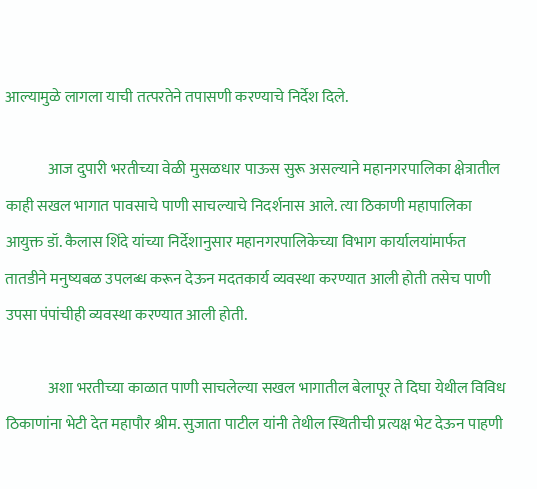आल्यामुळे लागला याची तत्परतेने तपासणी करण्याचे निर्देश दिले.

              आज दुपारी भरतीच्या वेळी मुसळधार पाऊस सुरू असल्याने महानगरपालिका क्षेत्रातील काही सखल भागात पावसाचे पाणी साचल्याचे निदर्शनास आले. त्या ठिकाणी महापालिका आयुक्त डॉ. कैलास शिंदे यांच्या निर्देशानुसार महानगरपालिकेच्या विभाग कार्यालयांमार्फत तातडीने मनुष्यबळ उपलब्ध करून देऊन मदतकार्य व्यवस्था करण्यात आली होती तसेच पाणी उपसा पंपांचीही व्यवस्था करण्यात आली होती.

              अशा भरतीच्या काळात पाणी साचलेल्या सखल भागातील बेलापूर ते दिघा येथील विविध ठिकाणांना भेटी देत महापौर श्रीम. सुजाता पाटील यांनी तेथील स्थितीची प्रत्यक्ष भेट देऊन पाहणी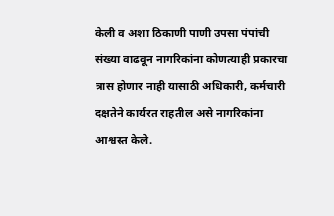केली व अशा ठिकाणी पाणी उपसा पंपांची संख्या वाढवून नागरिकांना कोणत्याही प्रकारचा त्रास होणार नाही यासाठी अधिकारी, कर्मचारी दक्षतेने कार्यरत राहतील असे नागरिकांना आश्वस्त केले.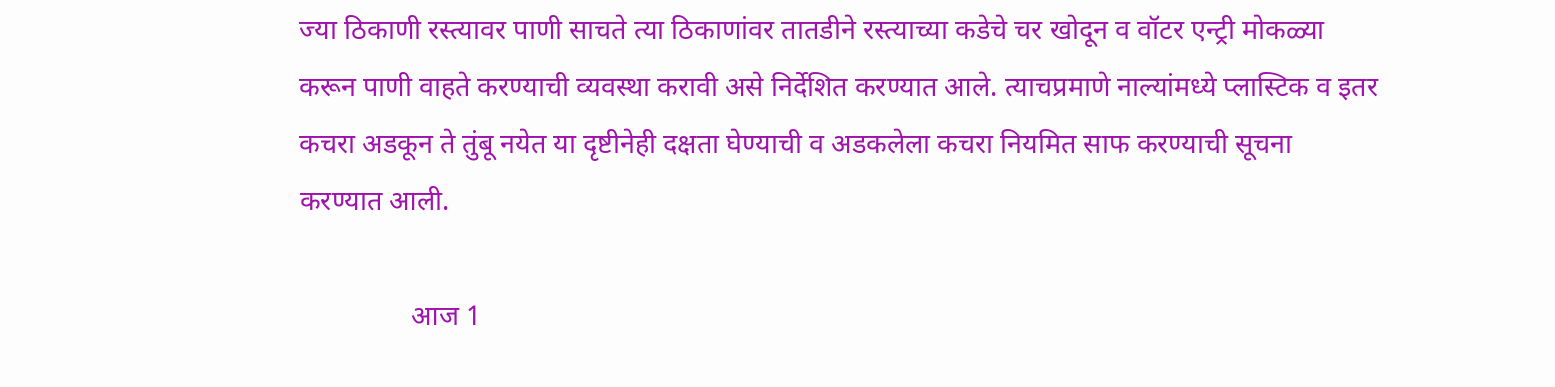ज्या ठिकाणी रस्त्यावर पाणी साचते त्या ठिकाणांवर तातडीने रस्त्याच्या कडेचे चर खोदून व वॉटर एन्ट्री मोकळ्या करून पाणी वाहते करण्याची व्यवस्था करावी असे निर्देशित करण्यात आले. त्याचप्रमाणे नाल्यांमध्ये प्लास्टिक व इतर कचरा अडकून ते तुंबू नयेत या दृष्टीनेही दक्षता घेण्याची व अडकलेला कचरा नियमित साफ करण्याची सूचना करण्यात आली.

                आज 1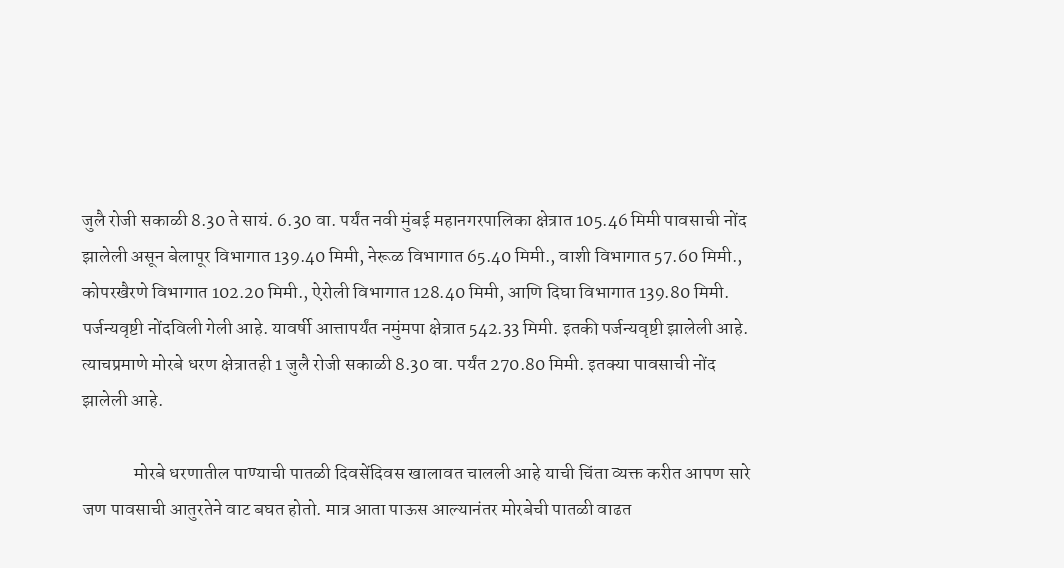जुलै रोजी सकाळी 8.30 ते सायं. 6.30 वा. पर्यंत नवी मुंबई महानगरपालिका क्षेत्रात 105.46 मिमी पावसाची नोंद झालेली असून बेलापूर विभागात 139.40 मिमी, नेरूळ विभागात 65.40 मिमी., वाशी विभागात 57.60 मिमी., कोपरखैरणे विभागात 102.20 मिमी., ऐरोली विभागात 128.40 मिमी, आणि दिघा विभागात 139.80 मिमी. पर्जन्यवृष्टी नोंदविली गेली आहे. यावर्षी आत्तापर्यंत नमुंमपा क्षेत्रात 542.33 मिमी. इतकी पर्जन्यवृष्टी झालेली आहे. त्याचप्रमाणे मोरबे धरण क्षेत्रातही 1 जुलै रोजी सकाळी 8.30 वा. पर्यंत 270.80 मिमी. इतक्या पावसाची नोंद झालेली आहे.

              मोरबे धरणातील पाण्याची पातळी दिवसेंदिवस खालावत चालली आहे याची चिंता व्यक्त करीत आपण सारे जण पावसाची आतुरतेने वाट बघत होतो. मात्र आता पाऊस आल्यानंतर मोरबेची पातळी वाढत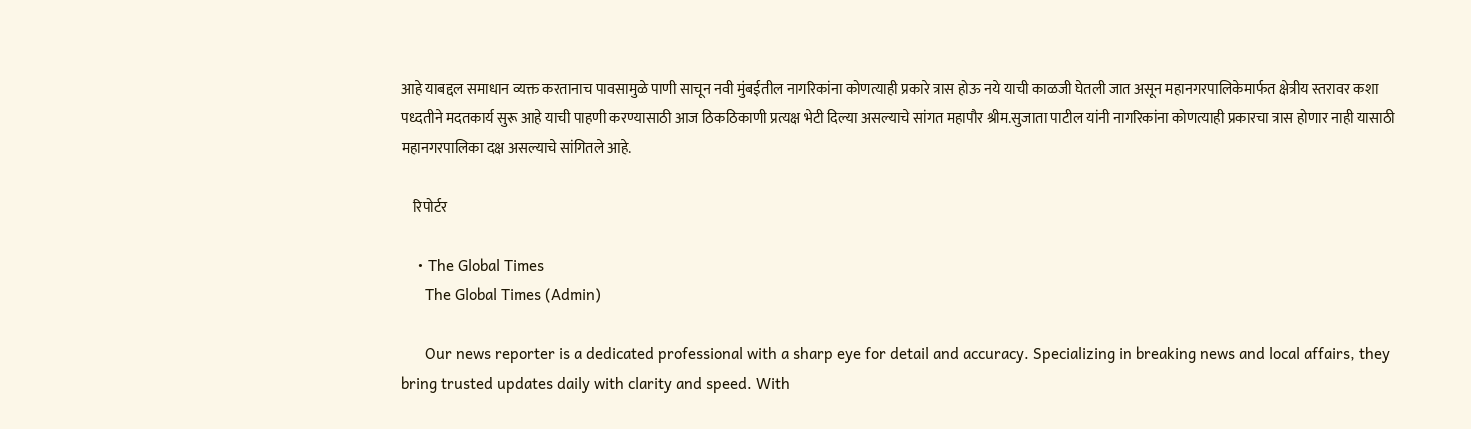आहे याबद्दल समाधान व्यक्त करतानाच पावसामुळे पाणी साचून नवी मुंबईतील नागरिकांना कोणत्याही प्रकारे त्रास होऊ नये याची काळजी घेतली जात असून महानगरपालिकेमार्फत क्षेत्रीय स्तरावर कशा पध्दतीने मदतकार्य सुरू आहे याची पाहणी करण्यासाठी आज ठिकठिकाणी प्रत्यक्ष भेटी दिल्या असल्याचे सांगत महापौर श्रीम.सुजाता पाटील यांनी नागरिकांना कोणत्याही प्रकारचा त्रास होणार नाही यासाठी महानगरपालिका दक्ष असल्याचे सांगितले आहे.

    रिपोर्टर

    • The Global Times
      The Global Times (Admin)

      Our news reporter is a dedicated professional with a sharp eye for detail and accuracy. Specializing in breaking news and local affairs, they bring trusted updates daily with clarity and speed. With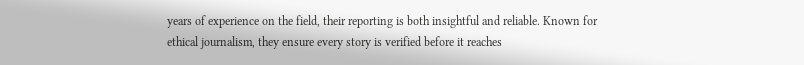years of experience on the field, their reporting is both insightful and reliable. Known for ethical journalism, they ensure every story is verified before it reaches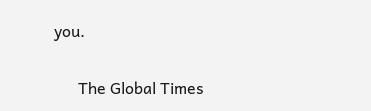you.

      The Global Times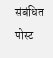संबंधित पोस्ट